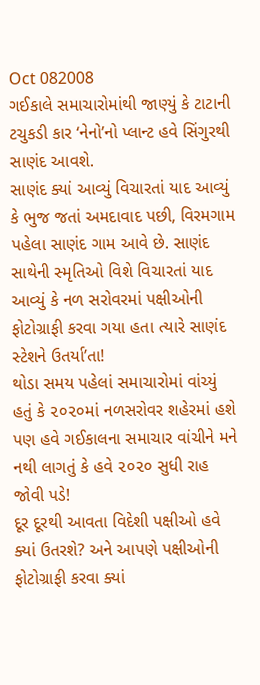Oct 082008
ગઈકાલે સમાચારોમાંથી જાણ્યું કે ટાટાની ટચુકડી કાર ‘નેનો’નો પ્લાન્ટ હવે સિંગુરથી સાણંદ આવશે.
સાણંદ ક્યાં આવ્યું વિચારતાં યાદ આવ્યું કે ભુજ જતાં અમદાવાદ પછી, વિરમગામ પહેલા સાણંદ ગામ આવે છે. સાણંદ સાથેની સ્મૃતિઓ વિશે વિચારતાં યાદ આવ્યું કે નળ સરોવરમાં પક્ષીઓની ફોટોગ્રાફી કરવા ગયા હતા ત્યારે સાણંદ સ્ટેશને ઉતર્યા’તા!
થોડા સમય પહેલાં સમાચારોમાં વાંચ્યું હતું કે ૨૦૨૦માં નળસરોવર શહેરમાં હશે પણ હવે ગઈકાલના સમાચાર વાંચીને મને નથી લાગતું કે હવે ૨૦૨૦ સુધી રાહ જોવી પડે!
દૂર દૂરથી આવતા વિદેશી પક્ષીઓ હવે ક્યાં ઉતરશે? અને આપણે પક્ષીઓની ફોટોગ્રાફી કરવા ક્યાં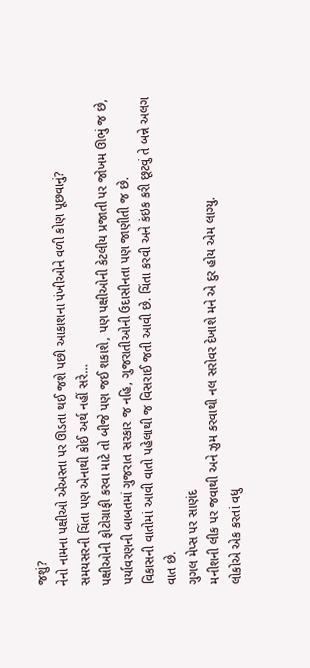જશું?
નેનો નામના પક્ષીઓ એઅસ્તા પર ઊડતા થઈ જશે પછી આકાશના પંખીઓને વળી કોણ પૂછવાનું?
સમયસરની ચિંતા પણ એનાથી કોઈ અર્થ નહીં સરે…
પક્ષીઓની ફોટોગ્રાફી કરવા માટે તો બીજે પણ જઈ શકાશે, પણ પક્ષીઓની કેટલીય પ્રજાતી પર જોખમ ઊભું જ છે,
પર્યાવરણની બાબતમાં ગુજરાત સરકાર જ નહિ, ગુજરાતીઓની ઉદાસીનતા પણ જાણીતી જ છે.
વિકાસની વાતોમાં આવી વાતો પહેલાથી જ વિસરાઈ જતી આવી છે. ચિંતા કરવી અને કંઇક કરી છૂટવું તે બન્ને અલગ વાત છે.
ગુગલ મેપ્સ પર સાણંદ
મનીશની લીક પર જવાથી અને ઝુમ કરવાથી નલ સરોવર દેખાશે મને એ દુર હોય એમ લાગ્યુ.
લોકોએ એક કરતાં વધુ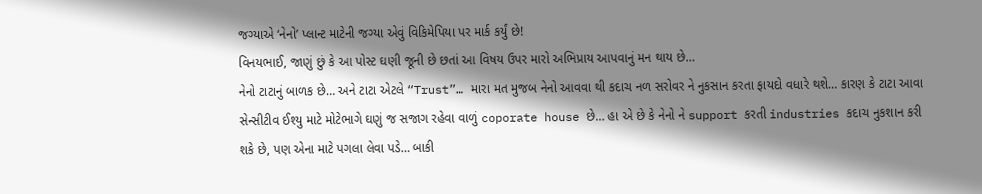જગ્યાએ ‘નેનો’ પ્લાન્ટ માટેની જગ્યા એવું વિકિમેપિયા પર માર્ક કર્યું છે!
વિનયભાઈ, જાણું છું કે આ પોસ્ટ ઘણી જૂની છે છતાં આ વિષય ઉપર મારો અભિપ્રાય આપવાનું મન થાય છે…
નેનો ટાટાનું બાળક છે… અને ટાટા એટલે “Trust”… મારા મત મુજબ નેનો આવવા થી કદાચ નળ સરોવર ને નુકસાન કરતા ફાયદો વધારે થશે… કારણ કે ટાટા આવા સેન્સીટીવ ઈશ્યુ માટે મોટેભાગે ઘણું જ સજાગ રહેવા વાળું coporate house છે… હા એ છે કે નેનો ને support કરતી industries કદાચ નુકશાન કરી શકે છે, પણ એના માટે પગલા લેવા પડે… બાકી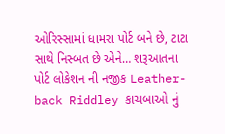ઓરિસ્સામાં ધામરા પોર્ટ બને છે, ટાટા સાથે નિસ્બત છે એને… શરૂઆતના પોર્ટ લોકેશન ની નજીક Leather-back Riddley કાચબાઓ નું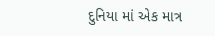દુનિયા માં એક માત્ર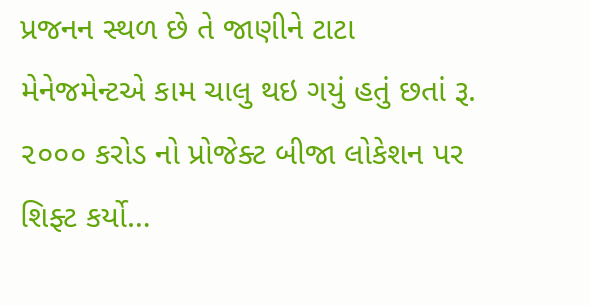પ્રજનન સ્થળ છે તે જાણીને ટાટા મેનેજમેન્ટએ કામ ચાલુ થઇ ગયું હતું છતાં રૂ. ૨૦૦૦ કરોડ નો પ્રોજેક્ટ બીજા લોકેશન પર શિફ્ટ કર્યો…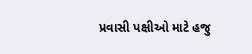પ્રવાસી પક્ષીઓ માટે હજુ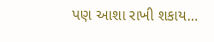પણ આશા રાખી શકાય…